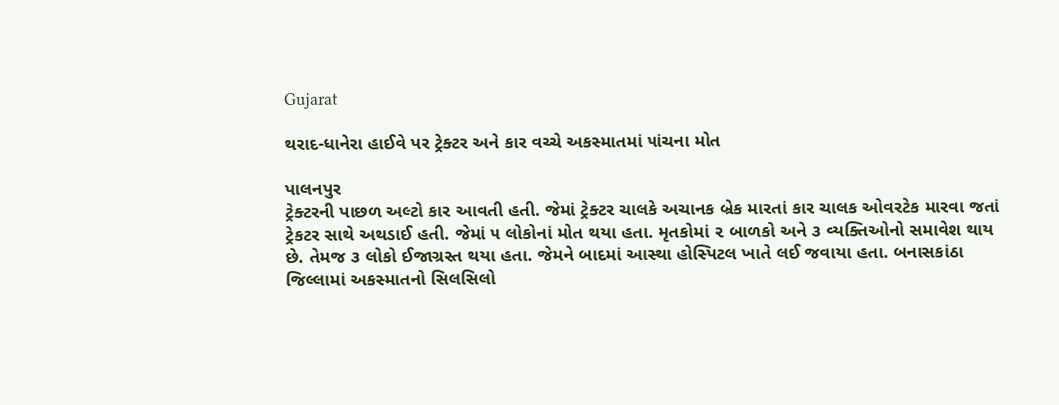Gujarat

થરાદ-ધાનેરા હાઈવે પર ટ્રેક્ટર અને કાર વચ્ચે અકસ્માતમાં ૫ાંચના મોત

પાલનપુર
ટ્રેક્ટરની પાછળ અલ્ટો કાર આવતી હતી. જેમાં ટ્રેક્ટર ચાલકે અચાનક બ્રેક મારતાં કાર ચાલક ઓવરટેક મારવા જતાં ટ્રેકટર સાથે અથડાઈ હતી. જેમાં ૫ લોકોનાં મોત થયા હતા. મૃતકોમાં ૨ બાળકો અને ૩ વ્યક્તિઓનો સમાવેશ થાય છે. તેમજ ૩ લોકો ઈજાગ્રસ્ત થયા હતા. જેમને બાદમાં આસ્થા હોસ્પિટલ ખાતે લઈ જવાયા હતા. બનાસકાંઠા જિલ્લામાં અકસ્માતનો સિલસિલો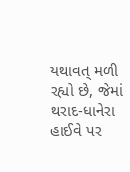યથાવત્‌ મળી રહ્યો છે, જેમાં થરાદ-ધાનેરા હાઈવે પર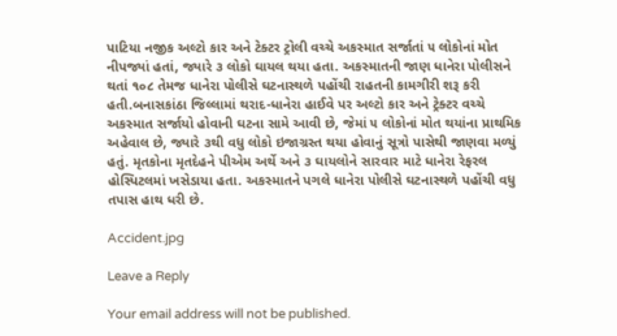પાટિયા નજીક અલ્ટો કાર અને ટેક્ટર ટ્રોલી વચ્ચે અકસ્માત સર્જાતાં ૫ લોકોનાં મોત નીપજ્યાં હતાં, જ્યારે ૩ લોકો ઘાયલ થયા હતા. અકસ્માતની જાણ ધાનેરા પોલીસને થતાં ૧૦૮ તેમજ ધાનેરા પોલીસે ઘટનાસ્થળે પહોંચી રાહતની કામગીરી શરૂ કરી હતી.બનાસકાંઠા જિલ્લામાં થરાદ-ધાનેરા હાઈવે પર અલ્ટો કાર અને ટ્રેક્ટર વચ્ચે અકસ્માત સર્જાયો હોવાની ઘટના સામે આવી છે, જેમાં ૫ લોકોનાં મોત થયાંના પ્રાથમિક અહેવાલ છે, જ્યારે ૩થી વધુ લોકો ઇજાગ્રસ્ત થયા હોવાનું સૂત્રો પાસેથી જાણવા મળ્યું હતું. મૃતકોના મૃતદેહને પીએમ અર્થે અને ૩ ઘાયલોને સારવાર માટે ધાનેરા રેફરલ હોસ્પિટલમાં ખસેડાયા હતા. અકસ્માતને પગલે ધાનેરા પોલીસે ઘટનાસ્થળે પહોંચી વધુ તપાસ હાથ ધરી છે.

Accident.jpg

Leave a Reply

Your email address will not be published.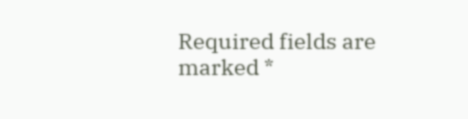Required fields are marked *